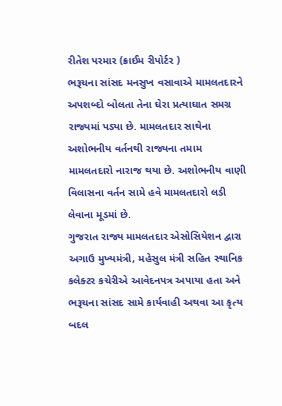રીતેશ પરમાર (ક્રાઈમ રીપોર્ટર )
ભરૂચના સાંસદ મનસુખ વસાવાએ મામલતદારને અપશબ્દો બોલતા તેના ઘેરા પ્રત્યાઘાત સમગ્ર રાજ્યમાં પડ્યા છે. મામલતદાર સાથેના અશોભનીય વર્તનથી રાજ્યના તમામ મામલતદારો નારાજ થયા છે. અશોભનીય વાણી વિલાસના વર્તન સામે હવે મામલતદારો લડી લેવાના મૂડમાં છે.
ગુજરાત રાજ્ય મામલતદાર એસોસિયેશન દ્વારા અગાઉ મુખ્યમંત્રી, મહેસુલ મંત્રી સહિત સ્થાનિક કલેક્ટર કચેરીએ આવેદનપત્ર અપાયા હતા અને ભરૂચના સાંસદ સામે કાર્યવાહી અથવા આ કૃત્ય બદલ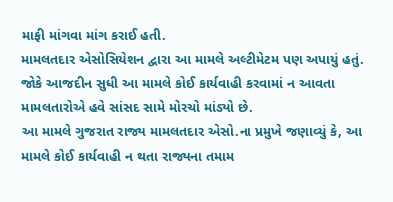માફી માંગવા માંગ કરાઈ હતી.
મામલતદાર એસોસિયેશન દ્વારા આ મામલે અલ્ટીમેટમ પણ અપાયું હતું. જોકે આજદીન સુધી આ મામલે કોઈ કાર્યવાહી કરવામાં ન આવતા મામલતારોએ હવે સાંસદ સામે મોરચો માંડ્યો છે.
આ મામલે ગુજરાત રાજ્ય મામલતદાર એસો.ના પ્રમુખે જણાવ્યું કે, આ મામલે કોઈ કાર્યવાહી ન થતા રાજ્યના તમામ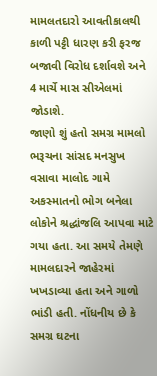મામલતદારો આવતીકાલથી કાળી પટ્ટી ધારણ કરી ફરજ બજાવી વિરોધ દર્શાવશે અને 4 માર્ચે માસ સીએલમાં જોડાશે.
જાણો શું હતો સમગ્ર મામલો
ભરૂચના સાંસદ મનસુખ વસાવા માલોદ ગામે અકસ્માતનો ભોગ બનેલા લોકોને શ્રદ્ધાંજલિ આપવા માટે ગયા હતા. આ સમયે તેમણે મામલદારને જાહેરમાં ખખડાવ્યા હતા અને ગાળો ભાંડી હતી. નોંધનીય છે કે સમગ્ર ઘટના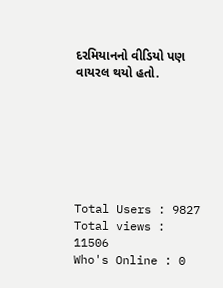દરમિયાનનો વીડિયો પણ વાયરલ થયો હતો.







Total Users : 9827
Total views : 11506
Who's Online : 0